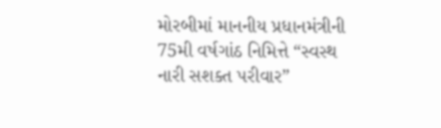મોરબીમાં માનનીય પ્રધાનમંત્રીની 75મી વર્ષગાંઠ નિમિત્તે “સ્વસ્થ નારી સશક્ત પરીવાર”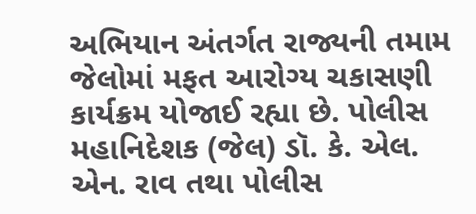અભિયાન અંતર્ગત રાજ્યની તમામ જેલોમાં મફત આરોગ્ય ચકાસણી કાર્યક્રમ યોજાઈ રહ્યા છે. પોલીસ મહાનિદેશક (જેલ) ડૉ. કે. એલ. એન. રાવ તથા પોલીસ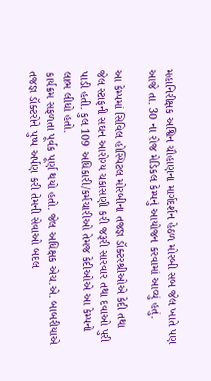મહાનિરીક્ષક અશ્વિન ચૌહાણના માર્ગદર્શન હેઠળ મોરબી સબ જેલ ખાતે પણ આજે તા. 30 ના રોજ મેડિકલ કેમ્પનું આયોજન કરવામાં આવ્યું હતું.

આ કેમ્પમાં સિવિલ હોસ્પિટલ મોરબીના તજજ્ઞ ડૉક્ટરશ્રીઓએ કેદી તથા જેલ સ્ટાફની સઘન આરોગ્ય ચકાસણી કરી જરૂરી સારવાર તથા દવાઓ પુરી પાડી હતી. કુલ 109 અધિકારી/કર્મચારીઓ તેમજ કેદીઓએ આ કેમ્પનો લાભ લીધો હતો.
કાર્યક્રમ સફળતા પૂર્વક પૂર્ણ થયો હતો. જેલ અધિક્ષક એચ.એ. બાબરીયાએ તજજ્ઞ ડૉક્ટરોને પુષ્પ અર્પણ કરી તેમની સેવાઓ બદલ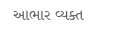આભાર વ્યક્ત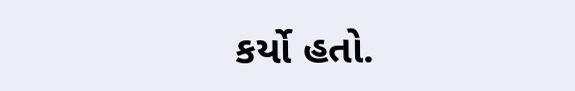કર્યો હતો.